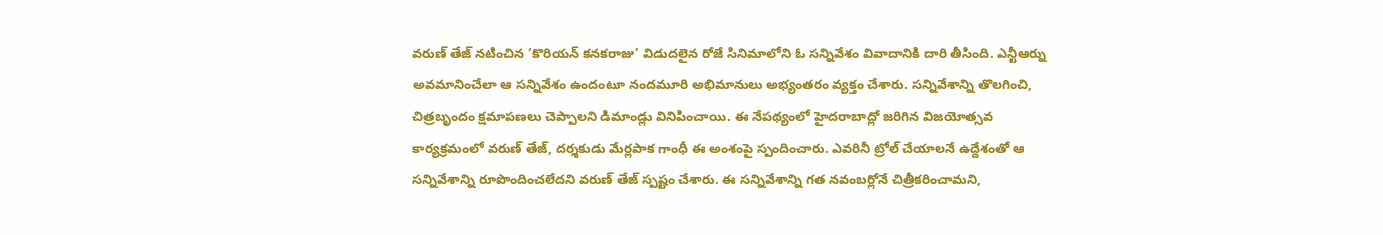వరుణ్ తేజ్ నటించిన ‘కొరియన్ కనకరాజు’ విడుదలైన రోజే సినిమాలోని ఓ సన్నివేశం వివాదానికి దారి తీసింది. ఎన్టీఆర్ను అవమానించేలా ఆ సన్నివేశం ఉందంటూ నందమూరి అభిమానులు అభ్యంతరం వ్యక్తం చేశారు. సన్నివేశాన్ని తొలగించి, చిత్రబృందం క్షమాపణలు చెప్పాలని డిమాండ్లు వినిపించాయి. ఈ నేపథ్యంలో హైదరాబాద్లో జరిగిన విజయోత్సవ కార్యక్రమంలో వరుణ్ తేజ్, దర్శకుడు మేర్లపాక గాంధీ ఈ అంశంపై స్పందించారు. ఎవరినీ ట్రోల్ చేయాలనే ఉద్దేశంతో ఆ సన్నివేశాన్ని రూపొందించలేదని వరుణ్ తేజ్ స్పష్టం చేశారు. ఈ సన్నివేశాన్ని గత నవంబర్లోనే చిత్రీకరించామని,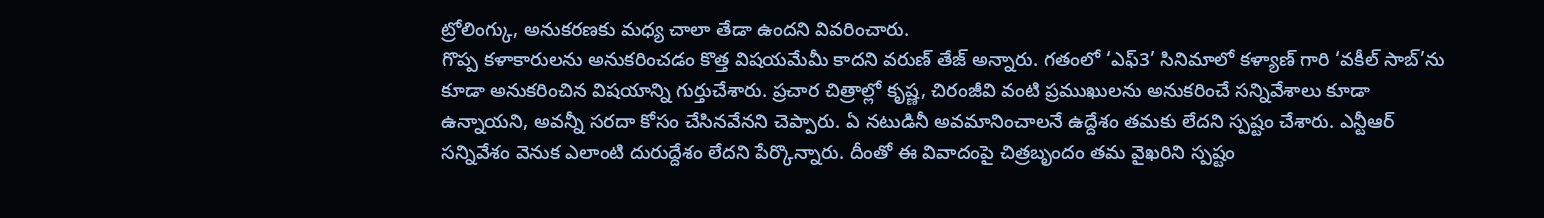ట్రోలింగ్కు, అనుకరణకు మధ్య చాలా తేడా ఉందని వివరించారు.
గొప్ప కళాకారులను అనుకరించడం కొత్త విషయమేమీ కాదని వరుణ్ తేజ్ అన్నారు. గతంలో ‘ఎఫ్3’ సినిమాలో కళ్యాణ్ గారి ‘వకీల్ సాబ్’ను కూడా అనుకరించిన విషయాన్ని గుర్తుచేశారు. ప్రచార చిత్రాల్లో కృష్ణ, చిరంజీవి వంటి ప్రముఖులను అనుకరించే సన్నివేశాలు కూడా ఉన్నాయని, అవన్నీ సరదా కోసం చేసినవేనని చెప్పారు. ఏ నటుడినీ అవమానించాలనే ఉద్దేశం తమకు లేదని స్పష్టం చేశారు. ఎన్టీఆర్ సన్నివేశం వెనుక ఎలాంటి దురుద్దేశం లేదని పేర్కొన్నారు. దీంతో ఈ వివాదంపై చిత్రబృందం తమ వైఖరిని స్పష్టం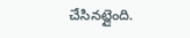చేసినట్లైంది.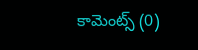కామెంట్స్ (0)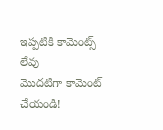ఇప్పటికి కామెంట్స్ లేవు
మొదటిగా కామెంట్ చేయండి!